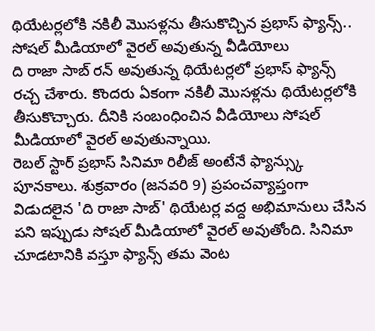థియేటర్లలోకి నకిలీ మొసళ్లను తీసుకొచ్చిన ప్రభాస్ ఫ్యాన్స్.. సోషల్ మీడియాలో వైరల్ అవుతున్న వీడియోలు
ది రాజా సాబ్ రన్ అవుతున్న థియేటర్లలో ప్రభాస్ ఫ్యాన్స్ రచ్చ చేశారు. కొందరు ఏకంగా నకిలీ మొసళ్లను థియేటర్లలోకి తీసుకొచ్చారు. దీనికి సంబంధించిన వీడియోలు సోషల్ మీడియాలో వైరల్ అవుతున్నాయి.
రెబల్ స్టార్ ప్రభాస్ సినిమా రిలీజ్ అంటేనే ఫ్యాన్స్కు పూనకాలు. శుక్రవారం (జనవరి 9) ప్రపంచవ్యాప్తంగా విడుదలైన 'ది రాజా సాబ్' థియేటర్ల వద్ద అభిమానులు చేసిన పని ఇప్పుడు సోషల్ మీడియాలో వైరల్ అవుతోంది. సినిమా చూడటానికి వస్తూ ఫ్యాన్స్ తమ వెంట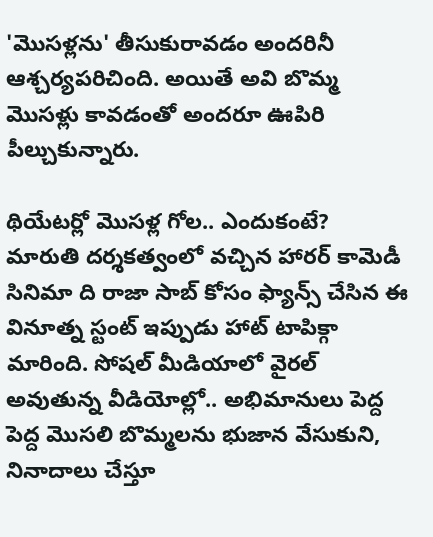'మొసళ్లను' తీసుకురావడం అందరినీ ఆశ్చర్యపరిచింది. అయితే అవి బొమ్మ మొసళ్లు కావడంతో అందరూ ఊపిరి పీల్చుకున్నారు.

థియేటర్లో మొసళ్ల గోల.. ఎందుకంటే?
మారుతి దర్శకత్వంలో వచ్చిన హారర్ కామెడీ సినిమా ది రాజా సాబ్ కోసం ఫ్యాన్స్ చేసిన ఈ వినూత్న స్టంట్ ఇప్పుడు హాట్ టాపిక్గా మారింది. సోషల్ మీడియాలో వైరల్ అవుతున్న వీడియోల్లో.. అభిమానులు పెద్ద పెద్ద మొసలి బొమ్మలను భుజాన వేసుకుని, నినాదాలు చేస్తూ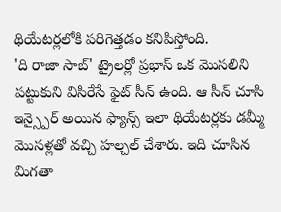థియేటర్లలోకి పరిగెత్తడం కనిపిస్తోంది.
'ది రాజా సాబ్' ట్రైలర్లో ప్రభాస్ ఒక మొసలిని పట్టుకుని విసిరేసే ఫైట్ సీన్ ఉంది. ఆ సీన్ చూసి ఇన్స్పైర్ అయిన ఫ్యాన్స్ ఇలా థియేటర్లకు డమ్మీ మొసళ్లతో వచ్చి హల్చల్ చేశారు. ఇది చూసిన మిగతా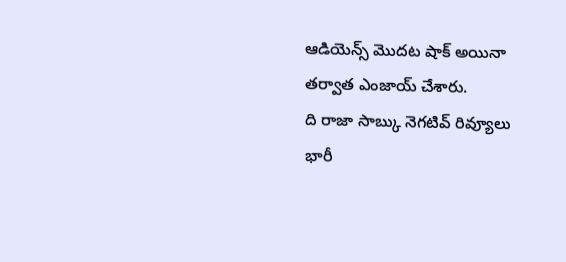ఆడియెన్స్ మొదట షాక్ అయినా తర్వాత ఎంజాయ్ చేశారు.
ది రాజా సాబ్కు నెగటివ్ రివ్యూలు
భారీ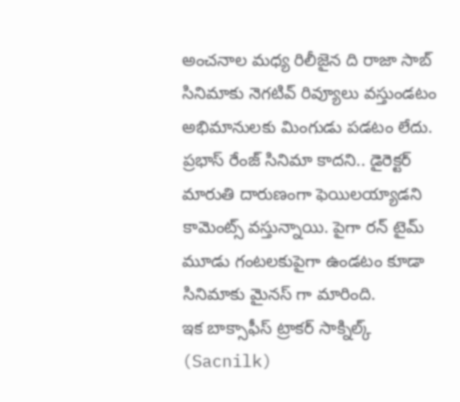అంచనాల మధ్య రిలీజైన ది రాజా సాబ్ సినిమాకు నెగటివ్ రివ్యూలు వస్తుండటం అభిమానులకు మింగుడు పడటం లేదు. ప్రభాస్ రేంజ్ సినిమా కాదని.. డైరెక్టర్ మారుతి దారుణంగా ఫెయిలయ్యాడని కామెంట్స్ వస్తున్నాయి. పైగా రన్ టైమ్ మూడు గంటలకుపైగా ఉండటం కూడా సినిమాకు మైనస్ గా మారింది.
ఇక బాక్సాఫీస్ ట్రాకర్ సాక్నిల్క్ (Sacnilk)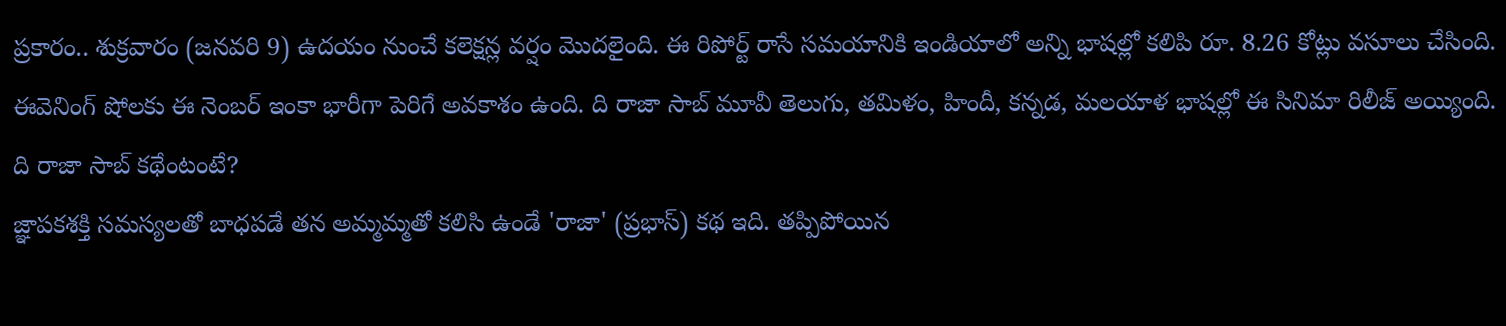ప్రకారం.. శుక్రవారం (జనవరి 9) ఉదయం నుంచే కలెక్షన్ల వర్షం మొదలైంది. ఈ రిపోర్ట్ రాసే సమయానికి ఇండియాలో అన్ని భాషల్లో కలిపి రూ. 8.26 కోట్లు వసూలు చేసింది. ఈవెనింగ్ షోలకు ఈ నెంబర్ ఇంకా భారీగా పెరిగే అవకాశం ఉంది. ది రాజా సాబ్ మూవీ తెలుగు, తమిళం, హిందీ, కన్నడ, మలయాళ భాషల్లో ఈ సినిమా రిలీజ్ అయ్యింది.
ది రాజా సాబ్ కథేంటంటే?
జ్ఞాపకశక్తి సమస్యలతో బాధపడే తన అమ్మమ్మతో కలిసి ఉండే 'రాజా' (ప్రభాస్) కథ ఇది. తప్పిపోయిన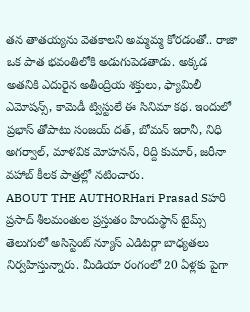తన తాతయ్యను వెతకాలని అమ్మమ్మ కోరడంతో.. రాజా ఒక పాత భవంతిలోకి అడుగుపెడతాడు. అక్కడ అతనికి ఎదురైన అతీంద్రియ శక్తులు, ఫ్యామిలీ ఎమోషన్స్, కామెడీ ట్విస్టులే ఈ సినిమా కథ. ఇందులో ప్రభాస్ తోపాటు సంజయ్ దత్, బోమన్ ఇరానీ, నిధి అగర్వాల్, మాళవిక మోహనన్, రిద్ది కుమార్, జరీనా వహాబ్ కీలక పాత్రల్లో నటించారు.
ABOUT THE AUTHORHari Prasad Sహరి ప్రసాద్ శీలమంతుల ప్రస్తుతం హిందుస్థాన్ టైమ్స్ తెలుగులో అసిస్టెంట్ న్యూస్ ఎడిటర్గా బాధ్యతలు నిర్వహిస్తున్నారు. మీడియా రంగంలో 20 ఏళ్లకు పైగా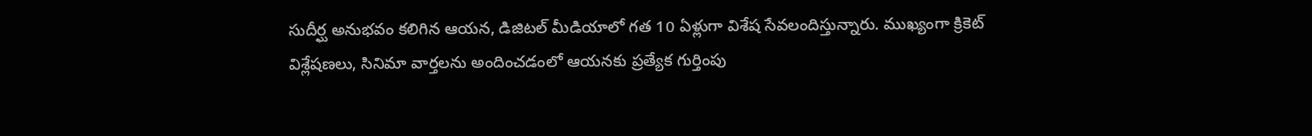సుదీర్ఘ అనుభవం కలిగిన ఆయన, డిజిటల్ మీడియాలో గత 10 ఏళ్లుగా విశేష సేవలందిస్తున్నారు. ముఖ్యంగా క్రికెట్ విశ్లేషణలు, సినిమా వార్తలను అందించడంలో ఆయనకు ప్రత్యేక గుర్తింపు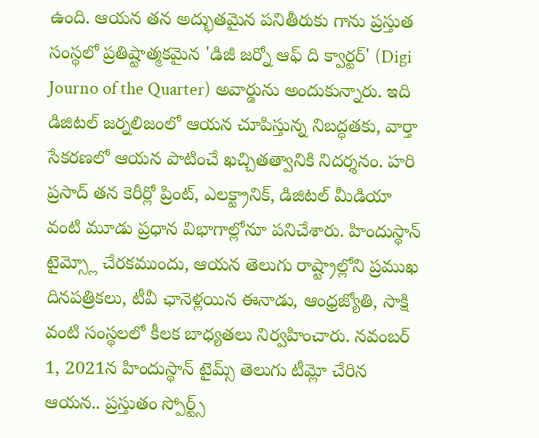ఉంది. ఆయన తన అద్భుతమైన పనితీరుకు గాను ప్రస్తుత సంస్థలో ప్రతిష్టాత్మకమైన 'డిజీ జర్నో ఆఫ్ ది క్వార్టర్' (Digi Journo of the Quarter) అవార్డును అందుకున్నారు. ఇది డిజిటల్ జర్నలిజంలో ఆయన చూపిస్తున్న నిబద్ధతకు, వార్తా సేకరణలో ఆయన పాటించే ఖచ్చితత్వానికి నిదర్శనం. హరి ప్రసాద్ తన కెరీర్లో ప్రింట్, ఎలక్ట్రానిక్, డిజిటల్ మీడియా వంటి మూడు ప్రధాన విభాగాల్లోనూ పనిచేశారు. హిందుస్థాన్ టైమ్స్లో చేరకముందు, ఆయన తెలుగు రాష్ట్రాల్లోని ప్రముఖ దినపత్రికలు, టీవీ ఛానెళ్లయిన ఈనాడు, ఆంధ్రజ్యోతి, సాక్షి వంటి సంస్థలలో కీలక బాధ్యతలు నిర్వహించారు. నవంబర్ 1, 2021న హిందుస్థాన్ టైమ్స్ తెలుగు టీమ్లో చేరిన ఆయన.. ప్రస్తుతం స్పోర్ట్స్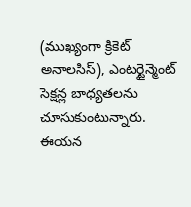(ముఖ్యంగా క్రికెట్ అనాలసిస్), ఎంటర్టైన్మెంట్ సెక్షన్ల బాధ్యతలను చూసుకుంటున్నారు. ఈయన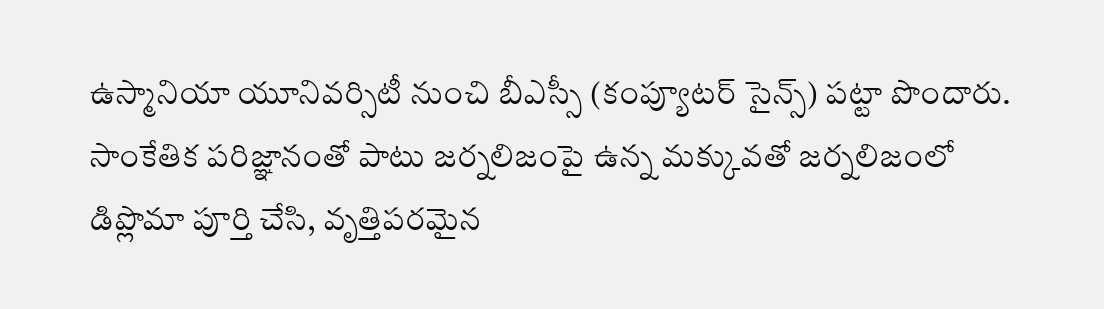ఉస్మానియా యూనివర్సిటీ నుంచి బీఎస్సీ (కంప్యూటర్ సైన్స్) పట్టా పొందారు. సాంకేతిక పరిజ్ఞానంతో పాటు జర్నలిజంపై ఉన్న మక్కువతో జర్నలిజంలో డిప్లొమా పూర్తి చేసి, వృత్తిపరమైన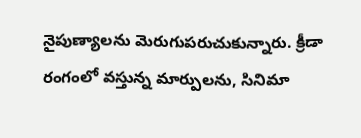నైపుణ్యాలను మెరుగుపరుచుకున్నారు. క్రీడా రంగంలో వస్తున్న మార్పులను, సినిమా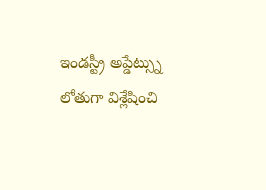ఇండస్ట్రీ అప్డేట్స్ను లోతుగా విశ్లేషించి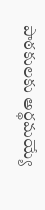పాఠకులకు అర్థమయ్యే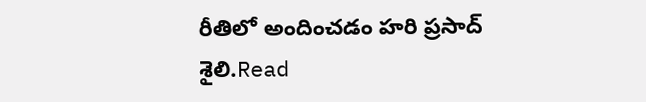రీతిలో అందించడం హరి ప్రసాద్ శైలి.Read